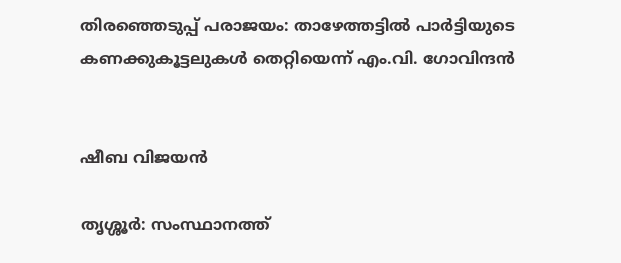തിരഞ്ഞെടുപ്പ് പരാജയം: താഴേത്തട്ടിൽ പാർട്ടിയുടെ കണക്കുകൂട്ടലുകൾ തെറ്റിയെന്ന് എം.വി. ഗോവിന്ദൻ


ഷീബ വിജയൻ

തൃശ്ശൂർ: സംസ്ഥാനത്ത്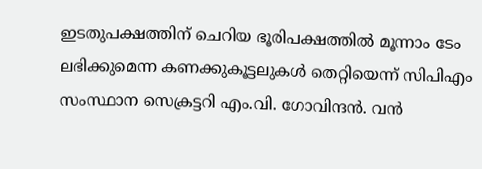ഇടതുപക്ഷത്തിന് ചെറിയ ഭൂരിപക്ഷത്തിൽ മൂന്നാം ടേം ലഭിക്കുമെന്ന കണക്കുകൂട്ടലുകൾ തെറ്റിയെന്ന് സിപിഎം സംസ്ഥാന സെക്രട്ടറി എം.വി. ഗോവിന്ദൻ. വൻ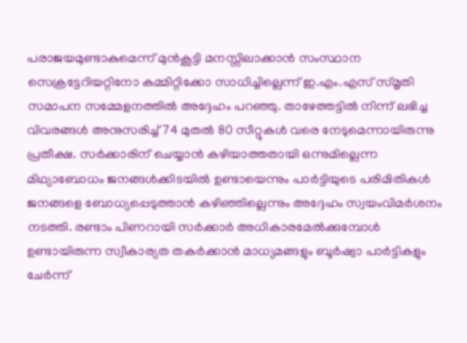പരാജയമുണ്ടാകുമെന്ന് മുൻകൂട്ടി മനസ്സിലാക്കാൻ സംസ്ഥാന സെക്രട്ടേറിയറ്റിനോ കമ്മിറ്റിക്കോ സാധിച്ചില്ലെന്ന് ഇ.എം.എസ് സ്മൃതി സമാപന സമ്മേളനത്തിൽ അദ്ദേഹം പറഞ്ഞു. താഴേത്തട്ടിൽ നിന്ന് ലഭിച്ച വിവരങ്ങൾ അനുസരിച്ച് 74 മുതൽ 80 സീറ്റുകൾ വരെ നേടുമെന്നായിരുന്നു പ്രതീക്ഷ. സർക്കാരിന് ചെയ്യാൻ കഴിയാത്തതായി ഒന്നുമില്ലെന്ന മിഥ്യാബോധം ജനങ്ങൾക്കിടയിൽ ഉണ്ടായെന്നും പാർട്ടിയുടെ പരിമിതികൾ ജനങ്ങളെ ബോധ്യപ്പെടുത്താൻ കഴിഞ്ഞില്ലെന്നും അദ്ദേഹം സ്വയംവിമർശനം നടത്തി. രണ്ടാം പിണറായി സർക്കാർ അധികാരമേൽക്കുമ്പോൾ ഉണ്ടായിരുന്ന സ്വീകാര്യത തകർക്കാൻ മാധ്യമങ്ങളും ബൂർഷ്വാ പാർട്ടികളും ചേർന്ന്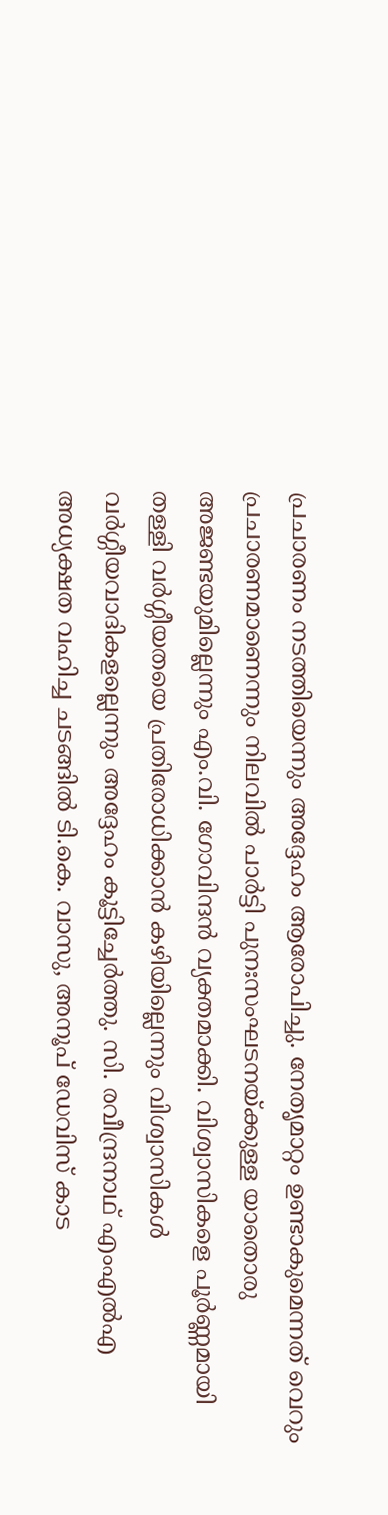പ്രചാരണം നടത്തിയെന്നും അദ്ദേഹം ആരോപിച്ചു. നേതൃമാറ്റം ഉണ്ടാകുമെന്നത് വെറും പ്രചാരണമാണെന്നും നിലവിൽ പാർട്ടി പുനഃസംഘടനയ്ക്കുള്ള യാതൊരു അജണ്ടയുമില്ലെന്നും എം.വി. ഗോവിന്ദൻ വ്യക്തമാക്കി. വിശ്വാസികളെ പൂർണ്ണമായി തള്ളി വർഗ്ഗീയതയെ പ്രതിരോധിക്കാൻ കഴിയില്ലെന്നും വിശ്വാസികൾ വർഗ്ഗീയവാദികളല്ലെന്നും അദ്ദേഹം കൂട്ടിച്ചേർത്തു. സി. രവീന്ദ്രനാഥ് എംഎൽഎ അധ്യക്ഷത വഹിച്ച ചടങ്ങിൽ ടി.കെ. വാസു, അനൂപ് ഡേവിസ് കാട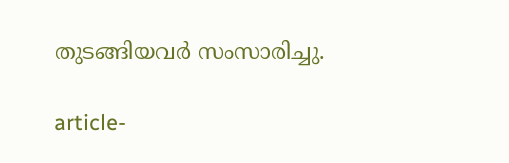തുടങ്ങിയവർ സംസാരിച്ചു.

article-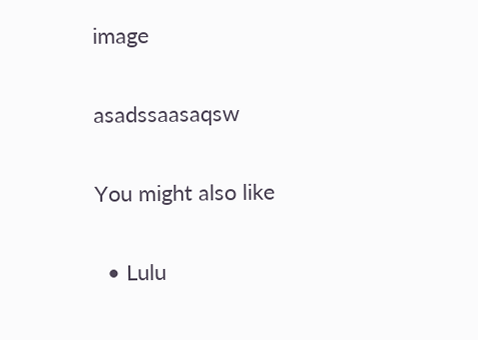image

asadssaasaqsw

You might also like

  • Lulu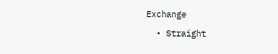Exchange
  • Straight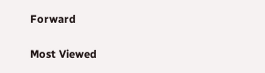Forward

Most Viewed